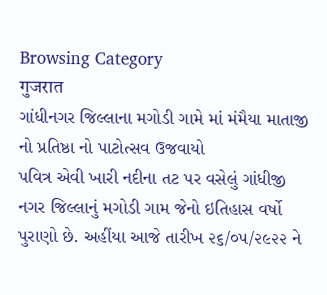Browsing Category
गुजरात
ગાંધીનગર જિલ્લાના મગોડી ગામે માં મંમૈયા માતાજી નો પ્રતિષ્ઠા નો પાટોત્સવ ઉજવાયો
પવિત્ર એવી ખારી નદીના તટ પર વસેલું ગાંધીજી નગર જિલ્લાનું મગોડી ગામ જેનો ઇતિહાસ વર્ષો પુરાણો છે. અહીંયા આજે તારીખ ૨૬/૦૫/૨૯૨૨ ને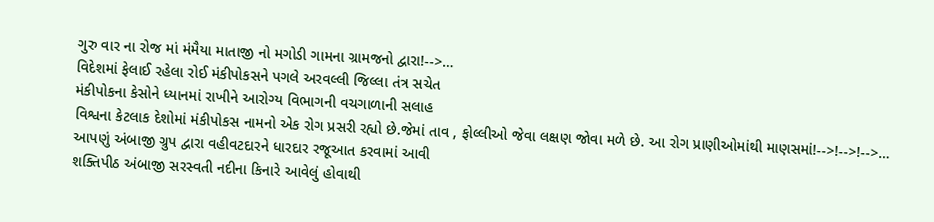ગુરુ વાર ના રોજ માં મંમૈયા માતાજી નો મગોડી ગામના ગ્રામજનો દ્વારા!-->…
વિદેશમાં ફેલાઈ રહેલા રોઈ મંકીપોકસને પગલે અરવલ્લી જિલ્લા તંત્ર સચેત
મંકીપોકના કેસોને ધ્યાનમાં રાખીને આરોગ્ય વિભાગની વચગાળાની સલાહ
વિશ્વના કેટલાક દેશોમાં મંકીપોકસ નામનો એક રોગ પ્રસરી રહ્યો છે.જેમાં તાવ , ફોલ્લીઓ જેવા લક્ષણ જોવા મળે છે. આ રોગ પ્રાણીઓમાંથી માણસમાં!-->!-->!-->…
આપણું અંબાજી ગ્રુપ દ્વારા વહીવટદારને ધારદાર રજૂઆત કરવામાં આવી
શક્તિપીઠ અંબાજી સરસ્વતી નદીના કિનારે આવેલું હોવાથી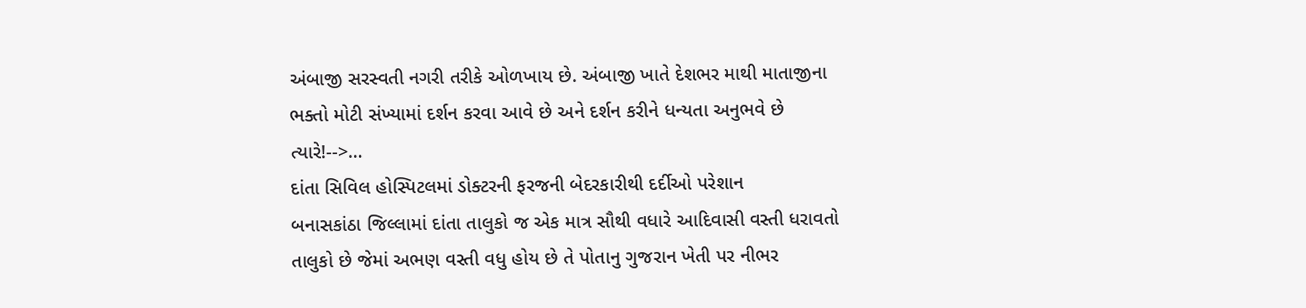અંબાજી સરસ્વતી નગરી તરીકે ઓળખાય છે. અંબાજી ખાતે દેશભર માથી માતાજીના ભક્તો મોટી સંખ્યામાં દર્શન કરવા આવે છે અને દર્શન કરીને ધન્યતા અનુભવે છે ત્યારે!-->…
દાંતા સિવિલ હોસ્પિટલમાં ડોક્ટરની ફરજની બેદરકારીથી દર્દીઓ પરેશાન
બનાસકાંઠા જિલ્લામાં દાંતા તાલુકો જ એક માત્ર સૌથી વધારે આદિવાસી વસ્તી ધરાવતો તાલુકો છે જેમાં અભણ વસ્તી વધુ હોય છે તે પોતાનુ ગુજરાન ખેતી પર નીભર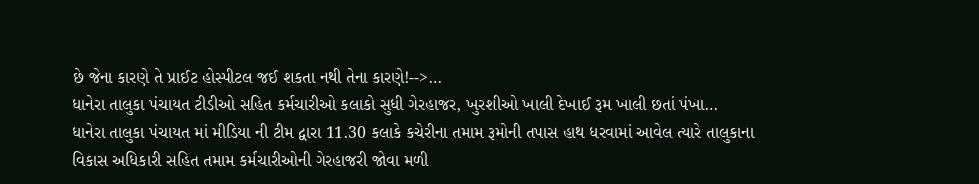છે જેના કારણે તે પ્રાઈટ હોસ્પીટલ જઈ શકતા નથી તેના કારણે!-->…
ધાનેરા તાલુકા પંચાયત ટીડીઓ સહિત કર્મચારીઓ કલાકો સુધી ગેરહાજર, ખુરશીઓ ખાલી દેખાઈ રૂમ ખાલી છતાં પંખા…
ધાનેરા તાલુકા પંચાયત માં મીડિયા ની ટીમ દ્વારા 11.30 કલાકે કચેરીના તમામ રૂમોની તપાસ હાથ ધરવામાં આવેલ ત્યારે તાલુકાના વિકાસ અધિકારી સહિત તમામ કર્મચારીઓની ગેરહાજરી જોવા મળી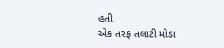હતી
એક તરફ તલાટી મોડા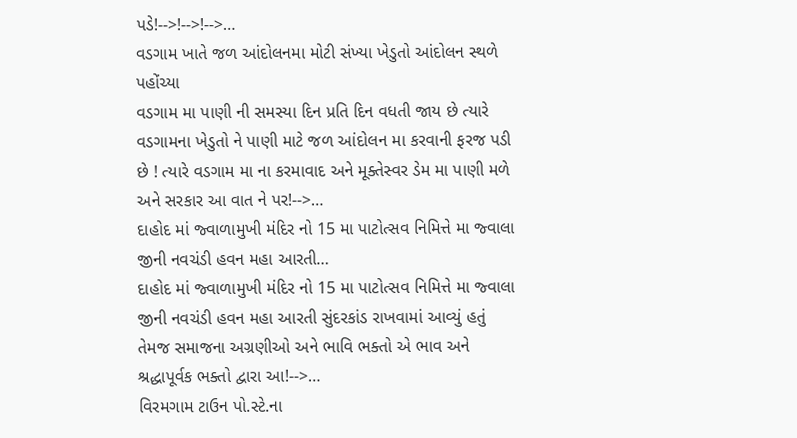પડે!-->!-->!-->…
વડગામ ખાતે જળ આંદોલનમા મોટી સંખ્યા ખેડુતો આંદોલન સ્થળે પહોંચ્યા
વડગામ મા પાણી ની સમસ્યા દિન પ્રતિ દિન વધતી જાય છે ત્યારે વડગામના ખેડુતો ને પાણી માટે જળ આંદોલન મા કરવાની ફરજ પડી છે ! ત્યારે વડગામ મા ના કરમાવાદ અને મૂક્તેસ્વર ડેમ મા પાણી મળે અને સરકાર આ વાત ને પર!-->…
દાહોદ માં જ્વાળામુખી મંદિર નો 15 મા પાટોત્સવ નિમિત્તે મા જ્વાલા જીની નવચંડી હવન મહા આરતી…
દાહોદ માં જ્વાળામુખી મંદિર નો 15 મા પાટોત્સવ નિમિત્તે મા જ્વાલા જીની નવચંડી હવન મહા આરતી સુંદરકાંડ રાખવામાં આવ્યું હતું તેમજ સમાજના અગ્રણીઓ અને ભાવિ ભક્તો એ ભાવ અને શ્રદ્ધાપૂર્વક ભક્તો દ્વારા આ!-->…
વિરમગામ ટાઉન પો.સ્ટે.ના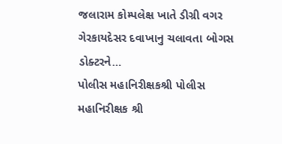જલારામ કોમ્પલેક્ષ ખાતે ડીગ્રી વગર ગેરકાયદેસર દવાખાનુ ચલાવતા બોગસ ડોક્ટરને…
પોલીસ મહાનિરીક્ષકશ્રી પોલીસ મહાનિરીક્ષક શ્રી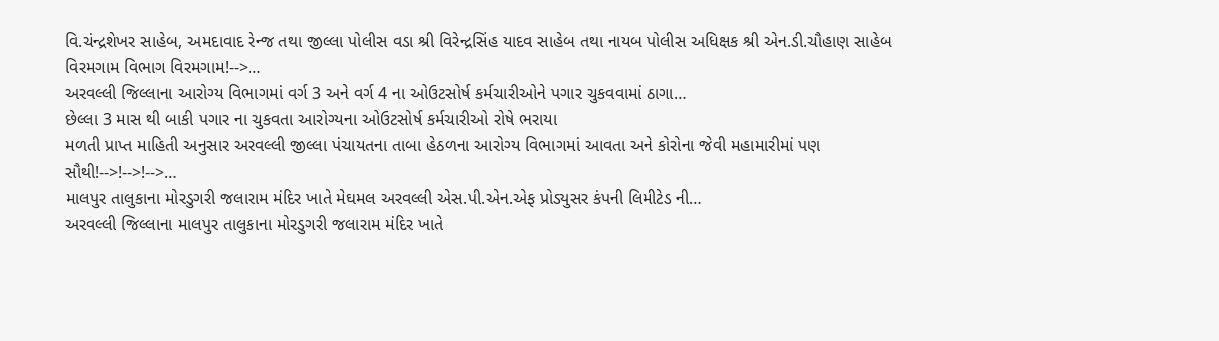વિ.ચંન્દ્રશેખર સાહેબ, અમદાવાદ રેન્જ તથા જીલ્લા પોલીસ વડા શ્રી વિરેન્દ્રસિંહ યાદવ સાહેબ તથા નાયબ પોલીસ અધિક્ષક શ્રી એન.ડી.ચૌહાણ સાહેબ વિરમગામ વિભાગ વિરમગામ!-->…
અરવલ્લી જિલ્લાના આરોગ્ય વિભાગમાં વર્ગ 3 અને વર્ગ 4 ના ઓઉટસોર્ષ કર્મચારીઓને પગાર ચુકવવામાં ઠાગા…
છેલ્લા 3 માસ થી બાકી પગાર ના ચુકવતા આરોગ્યના ઓઉટસોર્ષ કર્મચારીઓ રોષે ભરાયા
મળતી પ્રાપ્ત માહિતી અનુસાર અરવલ્લી જીલ્લા પંચાયતના તાબા હેઠળના આરોગ્ય વિભાગમાં આવતા અને કોરોના જેવી મહામારીમાં પણ સૌથી!-->!-->!-->…
માલપુર તાલુકાના મોરડુગરી જલારામ મંદિર ખાતે મેઘમલ અરવલ્લી એસ.પી.એન.એફ પ્રોડ્યુસર કંપની લિમીટેડ ની…
અરવલ્લી જિલ્લાના માલપુર તાલુકાના મોરડુગરી જલારામ મંદિર ખાતે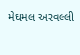મેઘમલ અરવલ્લી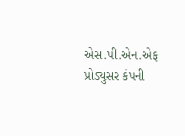એસ.પી.એન.એફ પ્રોડ્યુસર કંપની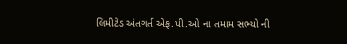લિમીટેડ અંતગર્ત એફ.પી.ઓ ના તમામ સભ્યો ની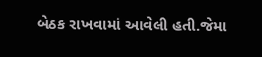બેઠક રાખવામાં આવેલી હતી.જેમા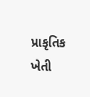પ્રાકૃતિક ખેતી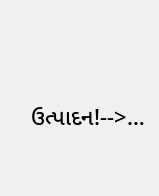ઉત્પાદન!-->…